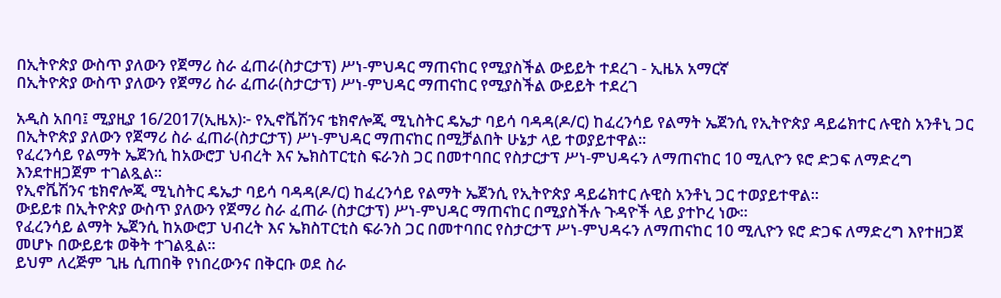በኢትዮጵያ ውስጥ ያለውን የጀማሪ ስራ ፈጠራ(ስታርታፕ) ሥነ-ምህዳር ማጠናከር የሚያስችል ውይይት ተደረገ - ኢዜአ አማርኛ
በኢትዮጵያ ውስጥ ያለውን የጀማሪ ስራ ፈጠራ(ስታርታፕ) ሥነ-ምህዳር ማጠናከር የሚያስችል ውይይት ተደረገ

አዲስ አበባ፤ ሚያዚያ 16/2017(ኢዜአ)፦ የኢኖቬሽንና ቴክኖሎጂ ሚኒስትር ዴኤታ ባይሳ ባዳዳ(ዶ/ር) ከፈረንሳይ የልማት ኤጀንሲ የኢትዮጵያ ዳይሬክተር ሉዊስ አንቶኒ ጋር በኢትዮጵያ ያለውን የጀማሪ ስራ ፈጠራ(ስታርታፕ) ሥነ-ምህዳር ማጠናከር በሚቻልበት ሁኔታ ላይ ተወያይተዋል።
የፈረንሳይ የልማት ኤጀንሲ ከአውሮፓ ህብረት እና ኤክስፐርቲስ ፍራንስ ጋር በመተባበር የስታርታፕ ሥነ-ምህዳሩን ለማጠናከር 10 ሚሊዮን ዩሮ ድጋፍ ለማድረግ እንደተዘጋጀም ተገልጿል።
የኢኖቬሽንና ቴክኖሎጂ ሚኒስትር ዴኤታ ባይሳ ባዳዳ(ዶ/ር) ከፈረንሳይ የልማት ኤጀንሲ የኢትዮጵያ ዳይሬክተር ሉዊስ አንቶኒ ጋር ተወያይተዋል።
ውይይቱ በኢትዮጵያ ውስጥ ያለውን የጀማሪ ስራ ፈጠራ (ስታርታፕ) ሥነ-ምህዳር ማጠናከር በሚያስችሉ ጉዳዮች ላይ ያተኮረ ነው።
የፈረንሳይ ልማት ኤጀንሲ ከአውሮፓ ህብረት እና ኤክስፐርቲስ ፍራንስ ጋር በመተባበር የስታርታፕ ሥነ-ምህዳሩን ለማጠናከር 10 ሚሊዮን ዩሮ ድጋፍ ለማድረግ እየተዘጋጀ መሆኑ በውይይቱ ወቅት ተገልጿል።
ይህም ለረጅም ጊዜ ሲጠበቅ የነበረውንና በቅርቡ ወደ ስራ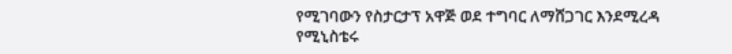የሚገባውን የስታርታፕ አዋጅ ወደ ተግባር ለማሸጋገር እንደሚረዳ የሚኒስቴሩ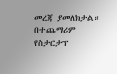መረጃ ያመለክታል።
በተጨማሪም የስታርታፕ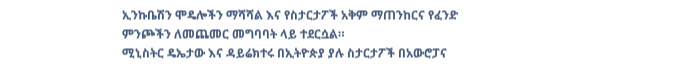ኢንኩቤሽን ሞዴሎችን ማሻሻል እና የስታርታፖች አቅም ማጠንከርና የፈንድ ምንጮችን ለመጨመር መግባባት ላይ ተደርሷል።
ሚኒስትር ዴኤታው እና ዳይሬክተሩ በኢትዮጵያ ያሉ ስታርታፖች በአውሮፓና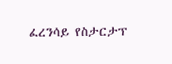ፈረንሳይ የስታርታፕ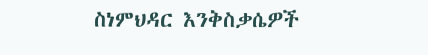ስነምህዳር እንቅስቃሴዎች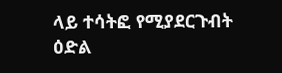ላይ ተሳትፎ የሚያደርጉብት ዕድል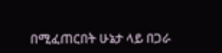በሚፈጠርበት ሁኔታ ላይ በጋራ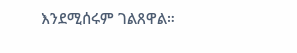እንደሚሰሩም ገልጸዋል።